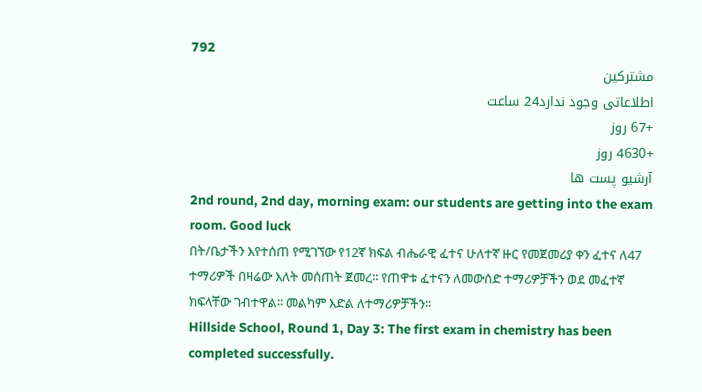792
مشترکین
اطلاعاتی وجود ندارد24 ساعت
+67 روز
+4630 روز
آرشیو پست ها
2nd round, 2nd day, morning exam: our students are getting into the exam room. Good luck
በት/ቤታችን እየተሰጠ የሚገኘው የ12ኛ ክፍል ብሔራዊ ፈተና ሁለተኛ ዙር የመጀመሪያ ቀን ፈተና ለ47 ተማሪዎች በዛሬው እለት መሰጠት ጀመረ፡፡ የጠዋቱ ፈተናን ለመውሰድ ተማሪዎቻችን ወደ መፈተኛ ክፍላቸው ገብተዋል፡፡ መልካም እድል ለተማሪዎቻችን፡፡
Hillside School, Round 1, Day 3: The first exam in chemistry has been completed successfully.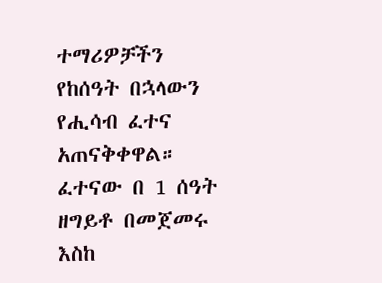ተማሪዎቻችን የከሰዓት በኋላውን የሒሳብ ፈተና አጠናቅቀዋል። ፈተናው በ 1 ሰዓት ዘግይቶ በመጀመሩ እስከ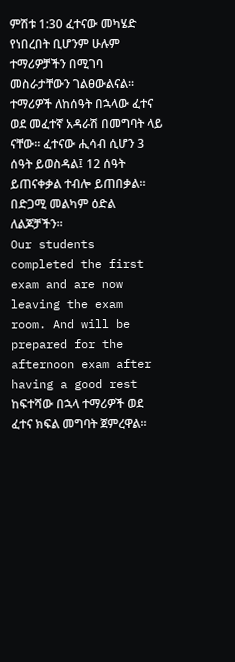ምሽቱ 1:30 ፈተናው መካሄድ የነበረበት ቢሆንም ሁሉም ተማሪዎቻችን በሚገባ መስራታቸውን ገልፀውልናል።
ተማሪዎች ለከሰዓት በኋላው ፈተና ወደ መፈተኛ አዳራሽ በመግባት ላይ ናቸው። ፈተናው ሒሳብ ሲሆን 3 ሰዓት ይወስዳል፤ 12 ሰዓት ይጠናቀቃል ተብሎ ይጠበቃል። በድጋሚ መልካም ዕድል ለልጆቻችን።
Our students completed the first exam and are now leaving the exam room. And will be prepared for the afternoon exam after having a good rest
ከፍተሻው በኋላ ተማሪዎች ወደ ፈተና ክፍል መግባት ጀምረዋል።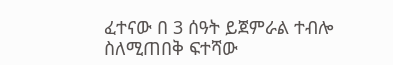ፈተናው በ 3 ሰዓት ይጀምራል ተብሎ ስለሚጠበቅ ፍተሻው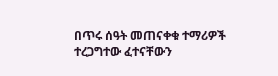በጥሩ ሰዓት መጠናቀቁ ተማሪዎች ተረጋግተው ፈተናቸውን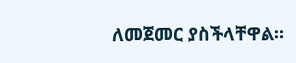ለመጀመር ያስችላቸዋል።